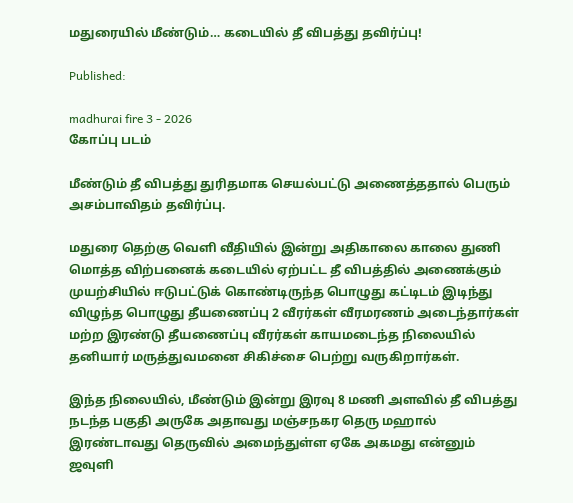மதுரையில் மீண்டும்… கடையில் தீ விபத்து தவிர்ப்பு!

Published:

madhurai fire 3 - 2026
கோப்பு படம்

மீண்டும் தீ விபத்து துரிதமாக செயல்பட்டு அணைத்ததால் பெரும் அசம்பாவிதம் தவிர்ப்பு.

மதுரை தெற்கு வெளி வீதியில் இன்று அதிகாலை காலை துணி மொத்த விற்பனைக் கடையில் ஏற்பட்ட தீ விபத்தில் அணைக்கும் முயற்சியில் ஈடுபட்டுக் கொண்டிருந்த பொழுது கட்டிடம் இடிந்து விழுந்த பொழுது தீயணைப்பு 2 வீரர்கள் வீரமரணம் அடைந்தார்கள் மற்ற இரண்டு தீயணைப்பு வீரர்கள் காயமடைந்த நிலையில் தனியார் மருத்துவமனை சிகிச்சை பெற்று வருகிறார்கள்.

இந்த நிலையில், மீண்டும் இன்று இரவு 8 மணி அளவில் தீ விபத்து நடந்த பகுதி அருகே அதாவது மஞ்சநகர தெரு மஹால் இரண்டாவது தெருவில் அமைந்துள்ள ஏகே அகமது என்னும் ஜவுளி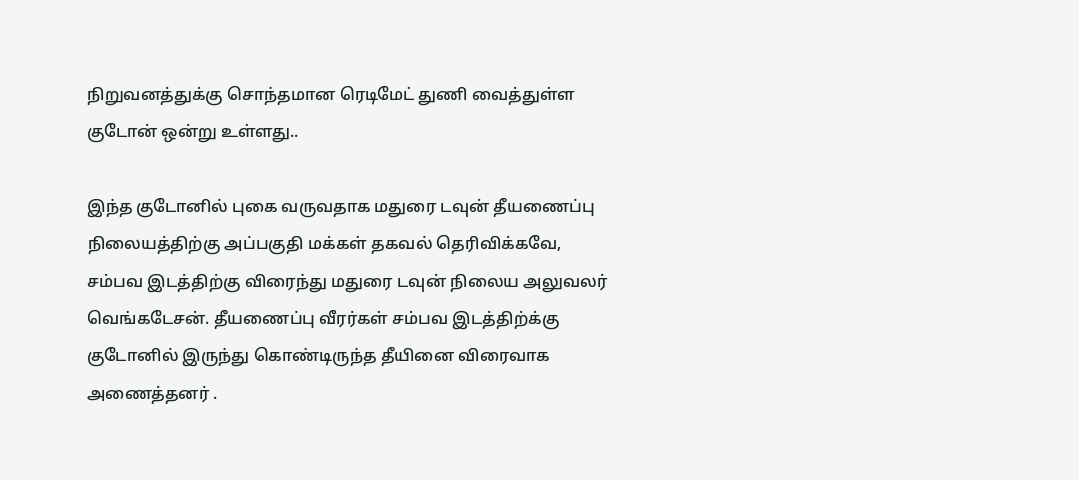நிறுவனத்துக்கு சொந்தமான ரெடிமேட் துணி வைத்துள்ள குடோன் ஒன்று உள்ளது..

இந்த குடோனில் புகை வருவதாக மதுரை டவுன் தீயணைப்பு நிலையத்திற்கு அப்பகுதி மக்கள் தகவல் தெரிவிக்கவே, சம்பவ இடத்திற்கு விரைந்து மதுரை டவுன் நிலைய அலுவலர் வெங்கடேசன். தீயணைப்பு வீரர்கள் சம்பவ இடத்திற்க்கு குடோனில் இருந்து கொண்டிருந்த தீயினை விரைவாக அணைத்தனர் .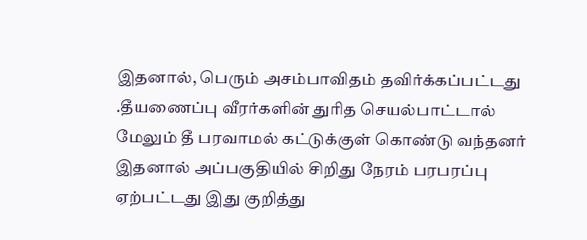இதனால், பெரும் அசம்பாவிதம் தவிர்க்கப்பட்டது .தீயணைப்பு வீரர்களின் துரித செயல்பாட்டால் மேலும் தீ பரவாமல் கட்டுக்குள் கொண்டு வந்தனர் இதனால் அப்பகுதியில் சிறிது நேரம் பரபரப்பு ஏற்பட்டது இது குறித்து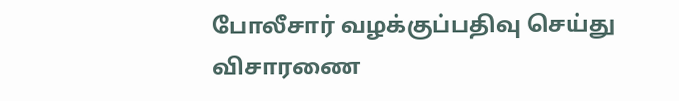போலீசார் வழக்குப்பதிவு செய்து விசாரணை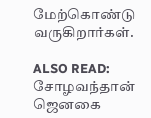மேற்கொண்டு வருகிறார்கள்.

ALSO READ:  சோழவந்தான் ஜெனகை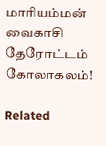மாரியம்மன் வைகாசி தேரோட்டம் கோலாகலம்!

Related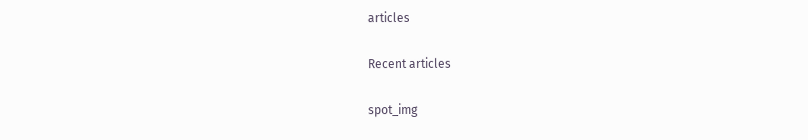articles

Recent articles

spot_img